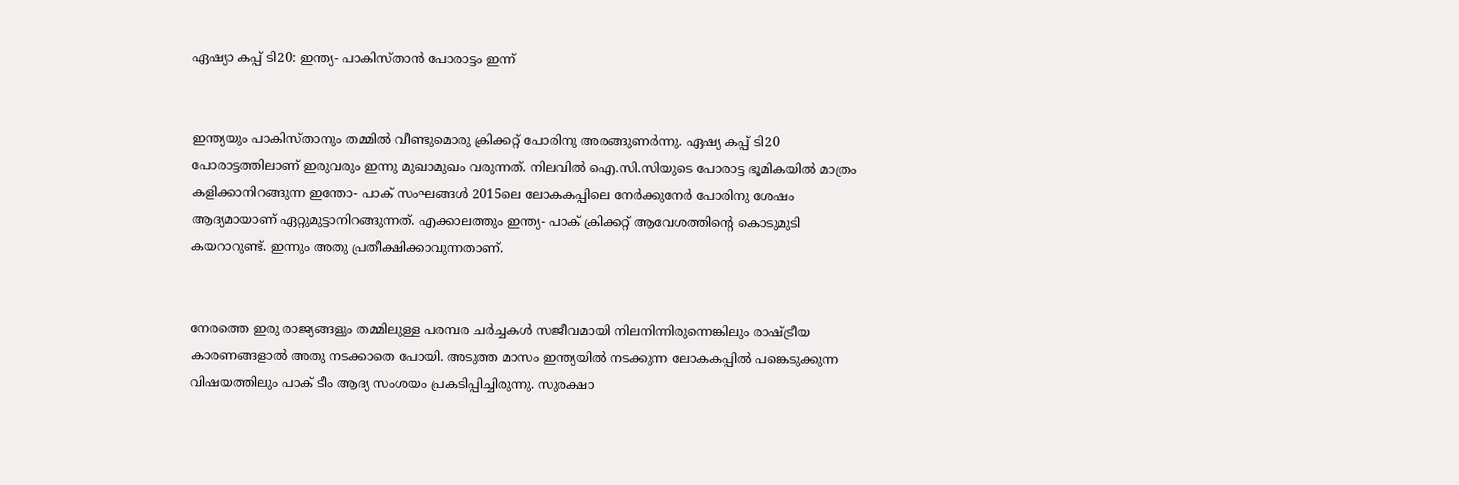ഏഷ്യാ കപ്പ് ടി20: ഇന്ത്യ- പാകിസ്താന്‍ പോരാട്ടം ഇന്ന്


ഇന്ത്യയും പാകിസ്താനും തമ്മില്‍ വീണ്ടുമൊരു ക്രിക്കറ്റ് പോരിനു അരങ്ങുണര്‍ന്നു. ഏഷ്യ കപ്പ് ടി20 പോരാട്ടത്തിലാണ് ഇരുവരും ഇന്നു മുഖാമുഖം വരുന്നത്. നിലവില്‍ ഐ.സി.സിയുടെ പോരാട്ട ഭൂമികയില്‍ മാത്രം കളിക്കാനിറങ്ങുന്ന ഇന്തോ- പാക് സംഘങ്ങള്‍ 2015ലെ ലോകകപ്പിലെ നേര്‍ക്കുനേര്‍ പോരിനു ശേഷം ആദ്യമായാണ് ഏറ്റുമുട്ടാനിറങ്ങുന്നത്. എക്കാലത്തും ഇന്ത്യ- പാക് ക്രിക്കറ്റ് ആവേശത്തിന്റെ കൊടുമുടി കയറാറുണ്ട്. ഇന്നും അതു പ്രതീക്ഷിക്കാവുന്നതാണ്.


നേരത്തെ ഇരു രാജ്യങ്ങളും തമ്മിലുള്ള പരമ്പര ചര്‍ച്ചകള്‍ സജീവമായി നിലനിന്നിരുന്നെങ്കിലും രാഷ്ട്രീയ കാരണങ്ങളാല്‍ അതു നടക്കാതെ പോയി. അടുത്ത മാസം ഇന്ത്യയില്‍ നടക്കുന്ന ലോകകപ്പില്‍ പങ്കെടുക്കുന്ന വിഷയത്തിലും പാക് ടീം ആദ്യ സംശയം പ്രകടിപ്പിച്ചിരുന്നു. സുരക്ഷാ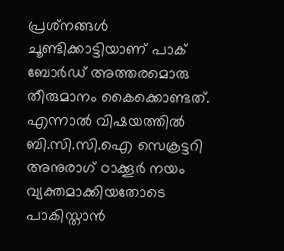പ്രശ്‌നങ്ങള്‍ ചൂണ്ടിക്കാട്ടിയാണ് പാക് ബോര്‍ഡ് അത്തരമൊരു തീരുമാനം കൈക്കൊണ്ടത്. എന്നാല്‍ വിഷയത്തില്‍ ബി.സി.സി.ഐ സെക്രട്ടറി അനുരാഗ് ഠാക്കൂര്‍ നയം വ്യക്തമാക്കിയതോടെ പാകിസ്താന്‍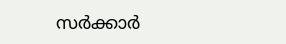സര്‍ക്കാര്‍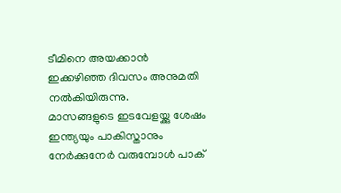ടീമിനെ അയക്കാന്‍ ഇക്കഴിഞ്ഞ ദിവസം അനുമതി നല്‍കിയിരുന്നു.
മാസങ്ങളുടെ ഇടവേളയ്ക്കു ശേഷം ഇന്ത്യയും പാകിസ്താനും നേര്‍ക്കുനേര്‍ വരുമ്പോള്‍ പാക്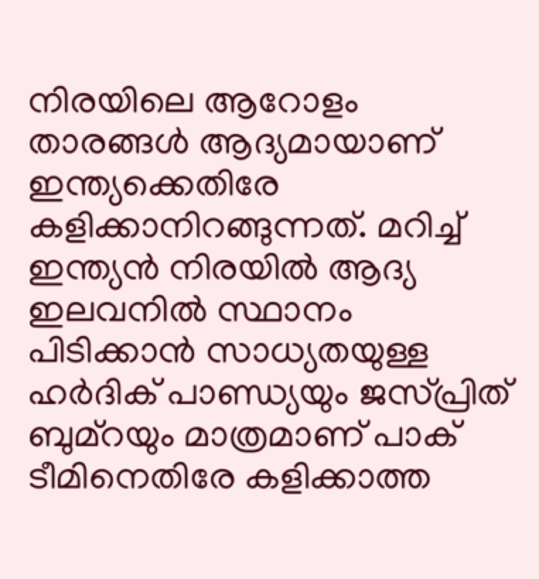നിരയിലെ ആറോളം താരങ്ങള്‍ ആദ്യമായാണ് ഇന്ത്യക്കെതിരേ കളിക്കാനിറങ്ങുന്നത്. മറിച്ച് ഇന്ത്യന്‍ നിരയില്‍ ആദ്യ ഇലവനില്‍ സ്ഥാനം പിടിക്കാന്‍ സാധ്യതയുള്ള ഹര്‍ദിക് പാണ്ഡ്യയും ജസ്പ്രിത് ബുമ്‌റയും മാത്രമാണ് പാക് ടീമിനെതിരേ കളിക്കാത്ത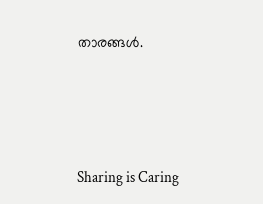താരങ്ങള്‍.




Sharing is Caring